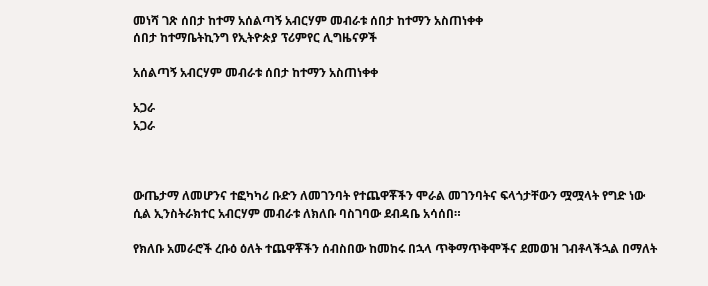መነሻ ገጽ ሰበታ ከተማ አሰልጣኝ አብርሃም መብራቱ ሰበታ ከተማን አስጠነቀቀ
ሰበታ ከተማቤትኪንግ የኢትዮጵያ ፕሪምየር ሊግዜናዎች

አሰልጣኝ አብርሃም መብራቱ ሰበታ ከተማን አስጠነቀቀ

አጋራ
አጋራ



ውጤታማ ለመሆንና ተፎካካሪ ቡድን ለመገንባት የተጨዋቾችን ሞራል መገንባትና ፍላጎታቸውን ሟሟላት የግድ ነው ሲል ኢንስትራክተር አብርሃም መብራቱ ለክለቡ ባስገባው ደብዳቤ አሳሰበ።

የክለቡ አመራሮች ረቡዕ ዕለት ተጨዋቾችን ሰብስበው ከመከሩ በኋላ ጥቅማጥቅሞችና ደመወዝ ገብቶላችኋል በማለት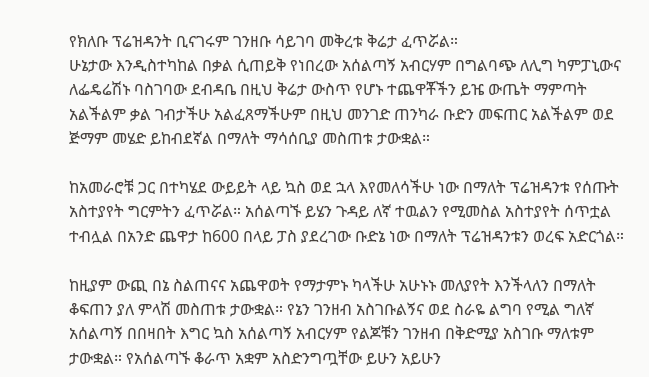የክለቡ ፕሬዝዳንት ቢናገሩም ገንዘቡ ሳይገባ መቅረቱ ቅሬታ ፈጥሯል።
ሁኔታው እንዲስተካከል በቃል ሲጠይቅ የነበረው አሰልጣኝ አብርሃም በግልባጭ ለሊግ ካምፓኒውና ለፌዴሬሽኑ ባስገባው ደብዳቤ በዚህ ቅሬታ ውስጥ የሆኑ ተጨዋቾችን ይዤ ውጤት ማምጣት አልችልም ቃል ገብታችሁ አልፈጸማችሁም በዚህ መንገድ ጠንካራ ቡድን መፍጠር አልችልም ወደ ጅማም መሄድ ይከብደኛል በማለት ማሳሰቢያ መስጠቱ ታውቋል።

ከአመራሮቹ ጋር በተካሄደ ውይይት ላይ ኳስ ወደ ኋላ እየመለሳችሁ ነው በማለት ፕሬዝዳንቱ የሰጡት አስተያየት ግርምትን ፈጥሯል። አሰልጣኙ ይሄን ጉዳይ ለኛ ተዉልን የሚመስል አስተያየት ሰጥቷል ተብሏል በአንድ ጨዋታ ከ600 በላይ ፓስ ያደረገው ቡድኔ ነው በማለት ፕሬዝዳንቱን ወረፍ አድርጎል።

ከዚያም ውጪ በኔ ስልጠናና አጨዋወት የማታምኑ ካላችሁ አሁኑኑ መለያየት እንችላለን በማለት ቆፍጠን ያለ ምላሽ መስጠቱ ታውቋል። የኔን ገንዘብ አስገቡልኝና ወደ ስራዬ ልግባ የሚል ግለኛ አሰልጣኝ በበዛበት እግር ኳስ አሰልጣኝ አብርሃም የልጆቹን ገንዘብ በቅድሚያ አስገቡ ማለቱም ታውቋል። የአሰልጣኙ ቆራጥ አቋም አስድንግጧቸው ይሁን አይሁን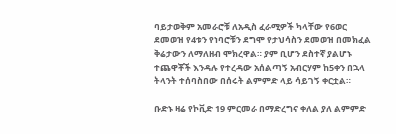ባይታወቅም አመራሮቹ ለአዲስ ፈራሚዎች ካላቸው የ6ወር ደመወዝ የ4ቱን የነባሮቹን ደግሞ የታህሳስን ደመወዝ በመክፈል ቅሬታውን ለማለዘብ ሞክረዋል። ያም ቢሆን ደስተኛ ያልሆኑ ተጨዋቾች እንዳሉ የተረዳው አሰልጣኝ አብርሃም ከ5ቀን በኋላ ትላንት ተሰባስበው በሰሩት ልምምድ ላይ ሳይገኝ ቀርቷል።

ቡድኑ ዛሬ የኮቪድ 19 ምርመራ በማድረግና ቀለል ያለ ልምምድ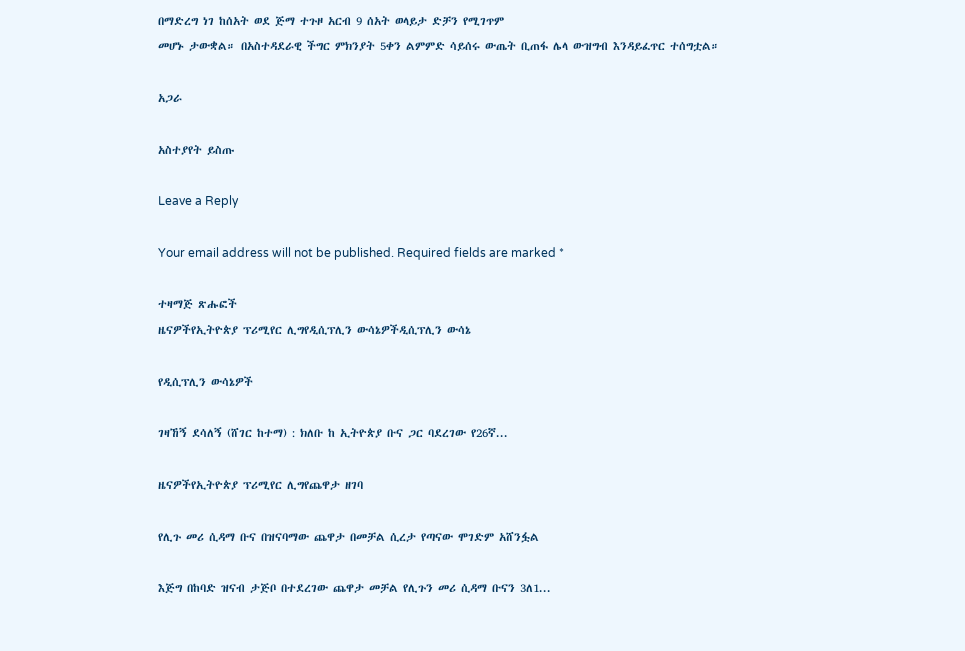በማድረግ ነገ ከሰአት ወደ ጅማ ተጉዞ አርብ 9 ሰአት ወላይታ ድቻን የሚገጥም
መሆኑ ታውቋል። በአስተዳደራዊ ችግር ምክንያት 5ቀን ልምምድ ሳይሰሩ ውጤት ቢጠፋ ሌላ ውዝግብ እንዳይፈጥር ተሰግቷል።

አጋራ

አስተያየት ይስጡ

Leave a Reply

Your email address will not be published. Required fields are marked *

ተዛማጅ ጽሑፎች
ዜናዎችየኢትዮጵያ ፕሪሚየር ሊግየዲሲፕሊን ውሳኔዎችዲሲፕሊን ውሳኔ

የዲሲፕሊን ውሳኔዎች

ገዛኸኝ ደሳለኝ (ሸገር ከተማ) : ክለቡ ከ ኢትዮጵያ ቡና ጋር ባደረገው የ26ኛ...

ዜናዎችየኢትዮጵያ ፕሪሚየር ሊግየጨዋታ ዘገባ

የሊጉ መሪ ሲዳማ ቡና በዝናባማው ጨዋታ በመቻል ሲረታ የጣናው ሞገድም አሸንፏል

እጅግ በከባድ ዝናብ ታጅቦ በተደረገው ጨዋታ መቻል የሊጉን መሪ ሲዳማ ቡናን 3ለ1...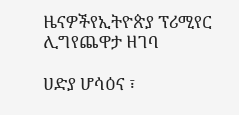ዜናዎችየኢትዮጵያ ፕሪሚየር ሊግየጨዋታ ዘገባ

ሀድያ ሆሳዕና ፣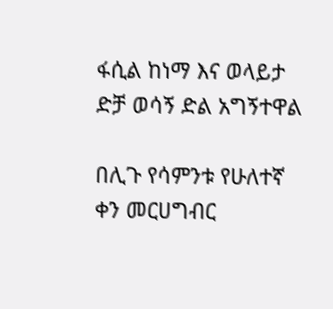ፋሲል ከነማ እና ወላይታ ድቻ ወሳኝ ድል አግኝተዋል

በሊጉ የሳምንቱ የሁለተኛ ቀን መርሀግብር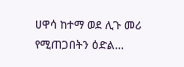ሀዋሳ ከተማ ወደ ሊጉ መሪ የሚጠጋበትን ዕድል...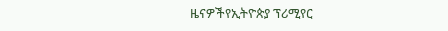ዜናዎችየኢትዮጵያ ፕሪሚየር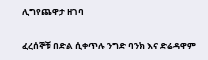ሊግየጨዋታ ዘገባ

ፈረሰኞቹ በድል ሲቀጥሉ ንግድ ባንክ እና ድሬዳዋም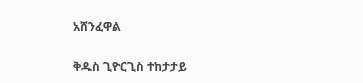አሸንፈዋል

ቅዱስ ጊዮርጊስ ተከታታይ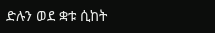ድሉን ወደ ቋቱ ሲከት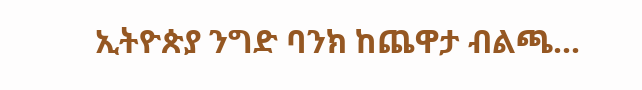ኢትዮጵያ ንግድ ባንክ ከጨዋታ ብልጫ...